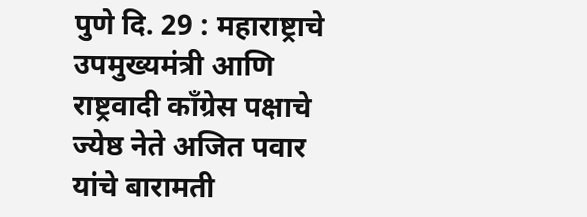पुणे दि. 29 : महाराष्ट्राचे उपमुख्यमंत्री आणि राष्ट्रवादी काँग्रेस पक्षाचे ज्येष्ठ नेते अजित पवार यांचे बारामती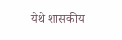येथे शासकीय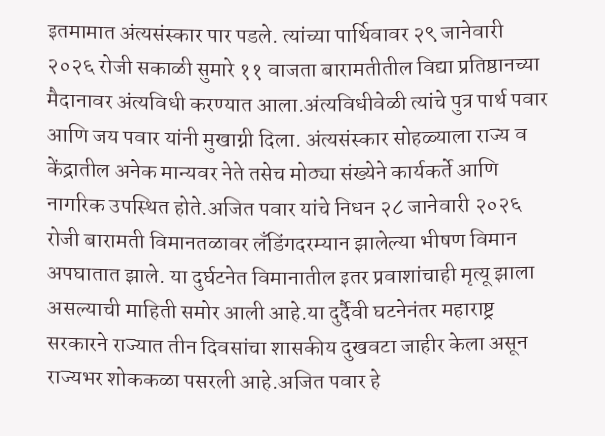इतमामात अंत्यसंस्कार पार पडले. त्यांच्या पार्थिवावर २९ जानेवारी २०२६ रोजी सकाळी सुमारे ११ वाजता बारामतीतील विद्या प्रतिष्ठानच्या मैदानावर अंत्यविधी करण्यात आला.अंत्यविधीवेळी त्यांचे पुत्र पार्थ पवार आणि जय पवार यांनी मुखाग्नी दिला. अंत्यसंस्कार सोहळ्याला राज्य व केंद्रातील अनेक मान्यवर नेते तसेच मोठ्या संख्येने कार्यकर्ते आणि नागरिक उपस्थित होते.अजित पवार यांचे निधन २८ जानेवारी २०२६ रोजी बारामती विमानतळावर लँडिंगदरम्यान झालेल्या भीषण विमान अपघातात झाले. या दुर्घटनेत विमानातील इतर प्रवाशांचाही मृत्यू झाला असल्याची माहिती समोर आली आहे.या दुर्दैवी घटनेनंतर महाराष्ट्र सरकारने राज्यात तीन दिवसांचा शासकीय दुखवटा जाहीर केला असून राज्यभर शोककळा पसरली आहे.अजित पवार हे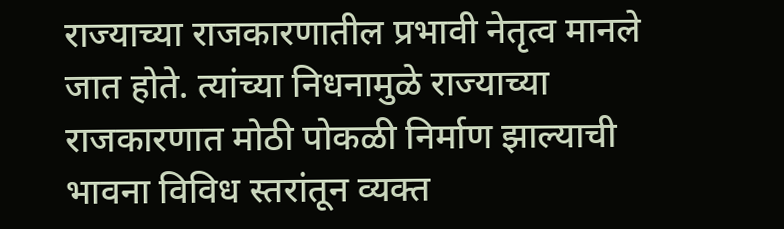राज्याच्या राजकारणातील प्रभावी नेतृत्व मानले जात होते. त्यांच्या निधनामुळे राज्याच्या राजकारणात मोठी पोकळी निर्माण झाल्याची भावना विविध स्तरांतून व्यक्त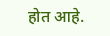होत आहे.